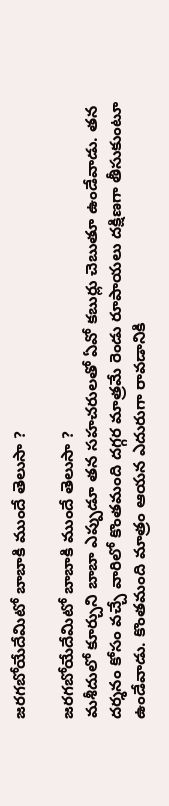జరగబోయేదేమిటో బాబాకి ముందే తెలుసా ?

జరగబోయేదేమిటో బాబాకి ముందే తెలుసా ?
మశీదులో కూర్చుని బాబా ఎప్పుడూ తన సహచరులతో ఏవో కబుర్లు చెబుతూ ఉండేవాడు. తన దర్శనం కోసం వచ్చే వారిలో కొంతమంది దగ్గర మాత్రమే రెండు రూపాయలు దక్షిణగా తీసుకుంటూ ఉండేవాడు. కొంతమంది మాత్రం ఆయన ఎదురుగా రావడానికి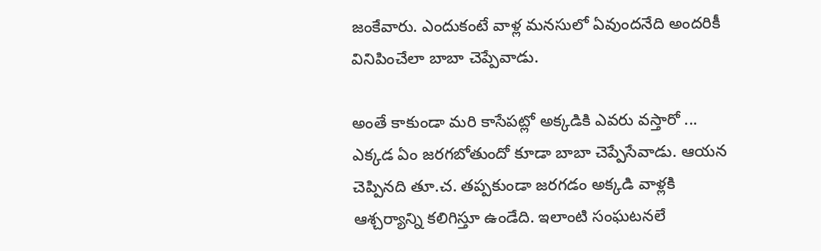జంకేవారు. ఎందుకంటే వాళ్ల మనసులో ఏవుందనేది అందరికీ వినిపించేలా బాబా చెప్పేవాడు.

అంతే కాకుండా మరి కాసేపట్లో అక్కడికి ఎవరు వస్తారో ... ఎక్కడ ఏం జరగబోతుందో కూడా బాబా చెప్పేసేవాడు. ఆయన చెప్పినది తూ.చ. తప్పకుండా జరగడం అక్కడి వాళ్లకి ఆశ్చర్యాన్ని కలిగిస్తూ ఉండేది. ఇలాంటి సంఘటనలే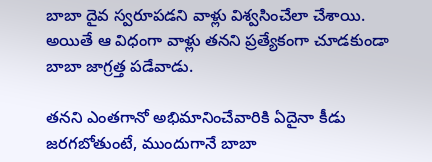బాబా దైవ స్వరూపడని వాళ్లు విశ్వసించేలా చేశాయి. అయితే ఆ విధంగా వాళ్లు తనని ప్రత్యేకంగా చూడకుండా బాబా జాగ్రత్త పడేవాడు.

తనని ఎంతగానో అభిమానించేవారికి ఏదైనా కీడు జరగబోతుంటే, ముందుగానే బాబా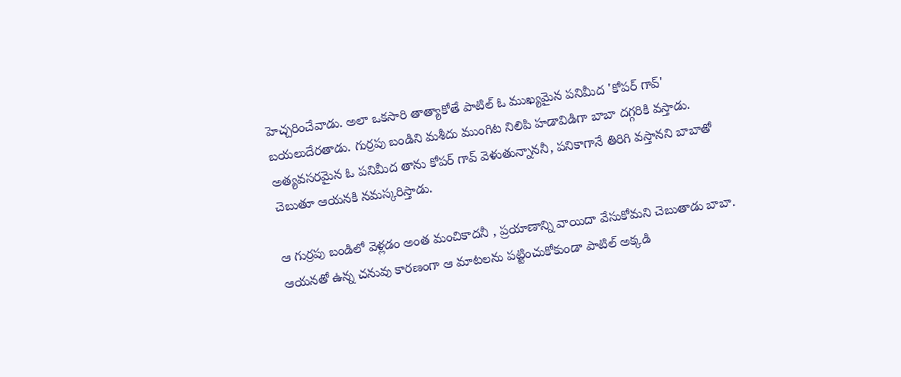హెచ్చరించేవాడు. అలా ఒకసారి తాత్యాకోతే పాటిల్ ఓ ముఖ్యమైన పనిమీద 'కోపర్ గావ్' బయలుదేరతాడు. గుర్రపు బండిని మశీదు ముంగిట నిలిపి హడావిడిగా బాబా దగ్గరికి వస్తాడు. అత్యవసరమైన ఓ పనిమీద తాను కోపర్ గావ్ వెళుతున్నాననీ, పనికాగానే తిరిగి వస్తానని బాబాతో చెబుతూ ఆయనకి నమస్కరిస్తాడు.

ఆ గుర్రపు బండిలో వెళ్లడం అంత మంచికాదనీ , ప్రయాణాన్ని వాయిదా వేసుకోమని చెబుతాడు బాబా. ఆయనతో ఉన్న చనువు కారణంగా ఆ మాటలను పట్టించుకోకుండా పాటిల్ అక్కడి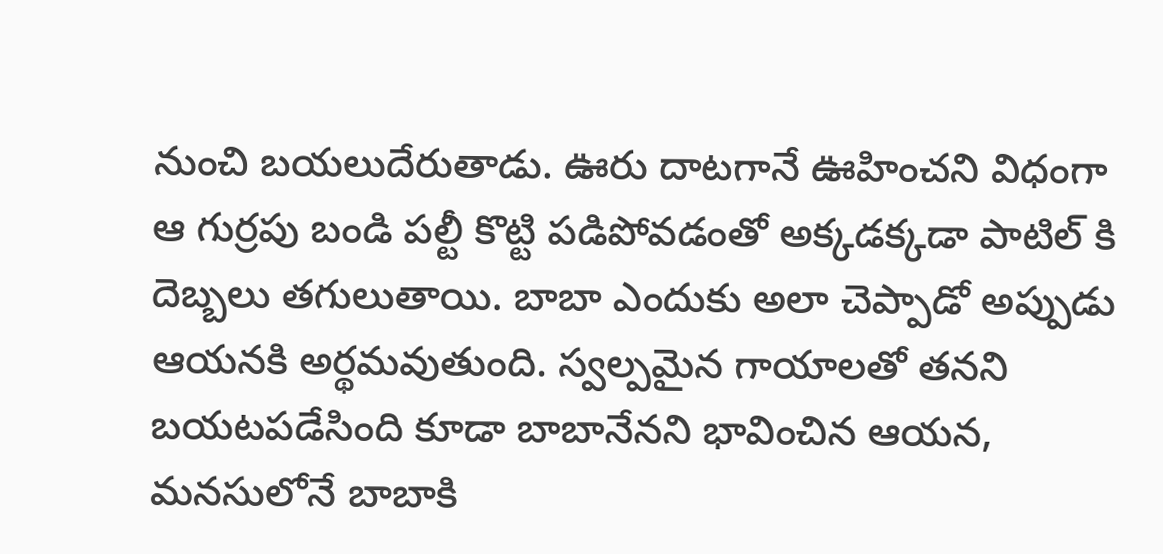నుంచి బయలుదేరుతాడు. ఊరు దాటగానే ఊహించని విధంగా ఆ గుర్రపు బండి పల్టీ కొట్టి పడిపోవడంతో అక్కడక్కడా పాటిల్ కి దెబ్బలు తగులుతాయి. బాబా ఎందుకు అలా చెప్పాడో అప్పుడు ఆయనకి అర్థమవుతుంది. స్వల్పమైన గాయాలతో తనని బయటపడేసింది కూడా బాబానేనని భావించిన ఆయన, మనసులోనే బాబాకి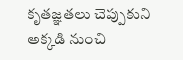కృతజ్ఞతలు చెప్పుకుని అక్కడి నుంచి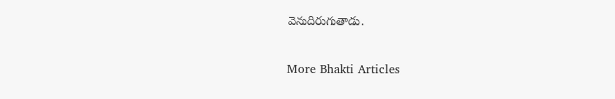వెనుదిరుగుతాడు.

More Bhakti Articles